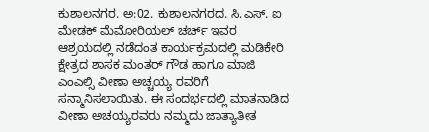ಕುಶಾಲನಗರ. ಅ:02. ಕುಶಾಲನಗರದ. ಸಿ.ಎಸ್. ಐ ಮೇಡಕ್ ಮೆಮೋರಿಯಲ್ ಚರ್ಚ್ ಇವರ ಆಶ್ರಯದಲ್ಲಿ ನಡೆದಂತ ಕಾರ್ಯಕ್ರಮದಲ್ಲಿ ಮಡಿಕೇರಿ ಕ್ಷೇತ್ರದ ಶಾಸಕ ಮಂತರ್ ಗೌಡ ಹಾಗೂ ಮಾಜಿ ಎಂಎಲ್ಸಿ ವೀಣಾ ಅಚ್ಚಯ್ಯ ರವರಿಗೆ ಸನ್ಮಾನಿಸಲಾಯಿತು. ಈ ಸಂದರ್ಭದಲ್ಲಿ ಮಾತನಾಡಿದ ವೀಣಾ ಅಚಯ್ಯರವರು ನಮ್ಮದು ಜಾತ್ಯಾತೀತ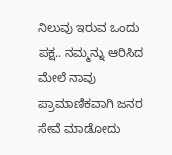ನಿಲುವು ಇರುವ ಒಂದು ಪಕ್ಷ.. ನಮ್ಮನ್ನು ಆರಿಸಿದ ಮೇಲೆ ನಾವು ಪ್ರಾಮಾಣಿಕವಾಗಿ ಜನರ ಸೇವೆ ಮಾಡೋದು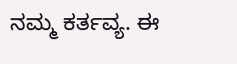ನಮ್ಮ ಕರ್ತವ್ಯ. ಈ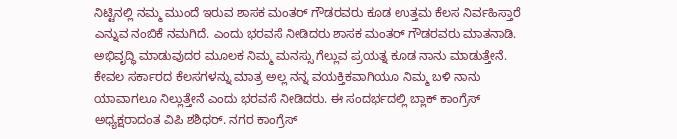ನಿಟ್ಟಿನಲ್ಲಿ ನಮ್ಮ ಮುಂದೆ ಇರುವ ಶಾಸಕ ಮಂತರ್ ಗೌಡರವರು ಕೂಡ ಉತ್ತಮ ಕೆಲಸ ನಿರ್ವಹಿಸ್ತಾರೆ ಎನ್ನುವ ನಂಬಿಕೆ ನಮಗಿದೆ. ಎಂದು ಭರವಸೆ ನೀಡಿದರು ಶಾಸಕ ಮಂತರ್ ಗೌಡರವರು ಮಾತನಾಡಿ. ಅಭಿವೃದ್ಧಿ ಮಾಡುವುದರ ಮೂಲಕ ನಿಮ್ಮ ಮನಸ್ಸು ಗೆಲ್ಲುವ ಪ್ರಯತ್ನ ಕೂಡ ನಾನು ಮಾಡುತ್ತೇನೆ. ಕೇವಲ ಸರ್ಕಾರದ ಕೆಲಸಗಳನ್ನು ಮಾತ್ರ ಅಲ್ಲ ನನ್ನ ವಯಕ್ತಿಕವಾಗಿಯೂ ನಿಮ್ಮ ಬಳಿ ನಾನು ಯಾವಾಗಲೂ ನಿಲ್ಲುತ್ತೇನೆ ಎಂದು ಭರವಸೆ ನೀಡಿದರು. ಈ ಸಂದರ್ಭದಲ್ಲಿ ಬ್ಲಾಕ್ ಕಾಂಗ್ರೆಸ್ ಅಧ್ಯಕ್ಷರಾದಂತ ವಿಪಿ ಶಶಿಧರ್. ನಗರ ಕಾಂಗ್ರೆಸ್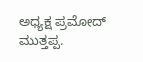ಅಧ್ಯಕ್ಷ ಪ್ರಮೋದ್ ಮುತ್ತಪ್ಪ.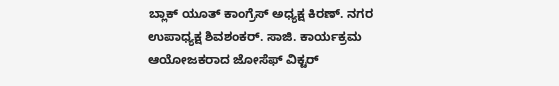ಬ್ಲಾಕ್ ಯೂತ್ ಕಾಂಗ್ರೆಸ್ ಅಧ್ಯಕ್ಷ ಕಿರಣ್. ನಗರ ಉಪಾಧ್ಯಕ್ಷ ಶಿವಶಂಕರ್. ಸಾಜಿ. ಕಾರ್ಯಕ್ರಮ ಆಯೋಜಕರಾದ ಜೋಸೆಫ್ ವಿಕ್ಟರ್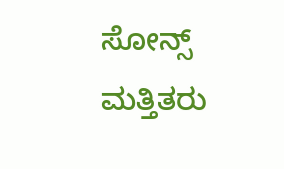ಸೋನ್ಸ್ ಮತ್ತಿತರು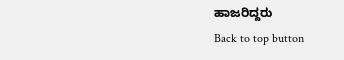ಹಾಜರಿದ್ದರು
Back to top button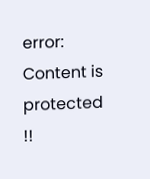error: Content is protected !!